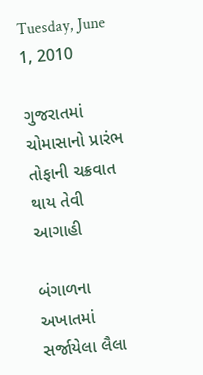Tuesday, June 1, 2010

ગુજરાતમાં ચોમાસાનો પ્રારંભ તોફાની ચક્રવાત થાય તેવી આગાહી

બંગાળના અખાતમાં સર્જાયેલા લૈલા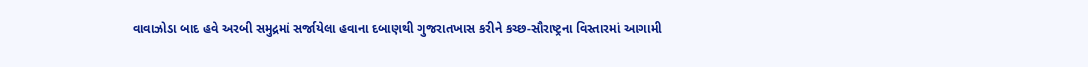વાવાઝોડા બાદ હવે અરબી સમુદ્રમાં સર્જાયેલા હવાના દબાણથી ગુજરાતખાસ કરીને કચ્છ-સૌરાષ્ટ્રના વિસ્તારમાં આગામી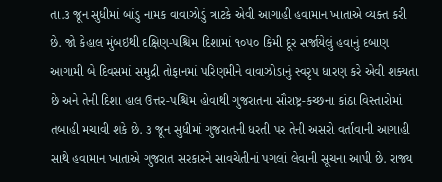તા.૩ જૂન સુધીમાં બાંડુ નામક વાવાઝોડું ત્રાટકે એવી આગાહી હવામાન ખાતાએ વ્યક્ત કરી છે. જો કેહાલ મુંબઇથી દક્ષિણ-પશ્ચિમ દિશામાં ૧૦૫૦ કિમી દૂર સર્જાયેલું હવાનું દબાણ આગામી બે દિવસમાં સમુદ્રી તોફાનમાં પરિણમીને વાવાઝોડાનું સ્વરૃપ ધારણ કરે એવી શક્યતા છે અને તેની દિશા હાલ ઉત્તર-પશ્ચિમ હોવાથી ગુજરાતના સૌરાષ્ટ્ર-કચ્છના કાંઠા વિસ્તારોમાં તબાહી મચાવી શકે છે. ૩ જૂન સુધીમાં ગુજરાતની ધરતી પર તેની અસરો વર્તાવાની આગાહી સાથે હવામાન ખાતાએ ગુજરાત સરકારને સાવચેતીનાં પગલાં લેવાની સૂચના આપી છે. રાજ્ય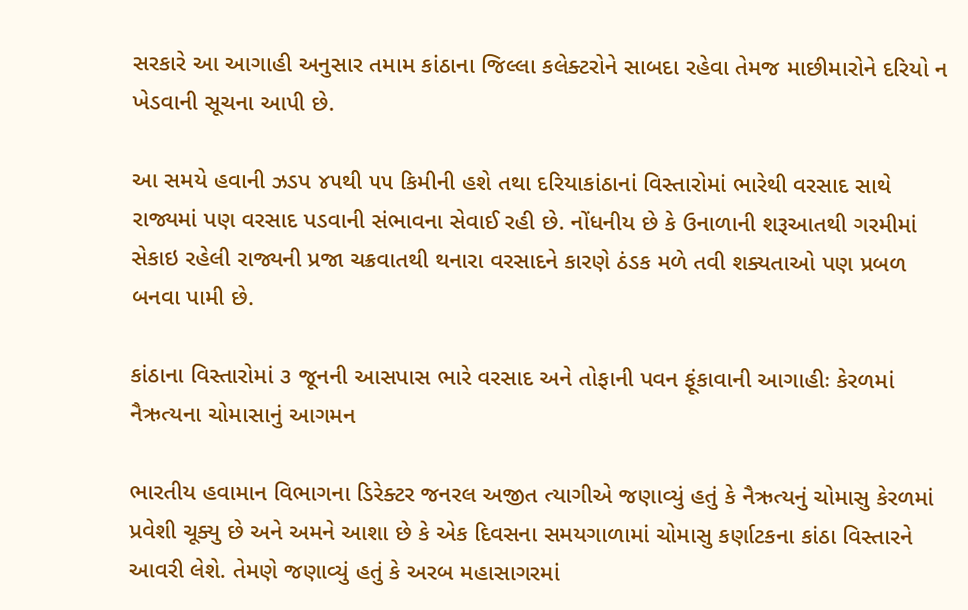સરકારે આ આગાહી અનુસાર તમામ કાંઠાના જિલ્લા કલેક્ટરોને સાબદા રહેવા તેમજ માછીમારોને દરિયો ન ખેડવાની સૂચના આપી છે.

આ સમયે હવાની ઝડપ ૪૫થી ૫૫ કિમીની હશે તથા દરિયાકાંઠાનાં વિસ્તારોમાં ભારેથી વરસાદ સાથે રાજ્યમાં પણ વરસાદ પડવાની સંભાવના સેવાઈ રહી છે. નોંધનીય છે કે ઉનાળાની શરૂઆતથી ગરમીમાં સેકાઇ રહેલી રાજ્યની પ્રજા ચક્રવાતથી થનારા વરસાદને કારણે ઠંડક મળે તવી શક્યતાઓ પણ પ્રબળ બનવા પામી છે.

કાંઠાના વિસ્તારોમાં ૩ જૂનની આસપાસ ભારે વરસાદ અને તોફાની પવન ફૂંકાવાની આગાહીઃ કેરળમાં નૈઋત્યના ચોમાસાનું આગમન

ભારતીય હવામાન વિભાગના ડિરેક્ટર જનરલ અજીત ત્યાગીએ જણાવ્યું હતું કે નૈઋત્યનું ચોમાસુ કેરળમાં પ્રવેશી ચૂક્યુ છે અને અમને આશા છે કે એક દિવસના સમયગાળામાં ચોમાસુ કર્ણાટકના કાંઠા વિસ્તારને આવરી લેશે. તેમણે જણાવ્યું હતું કે અરબ મહાસાગરમાં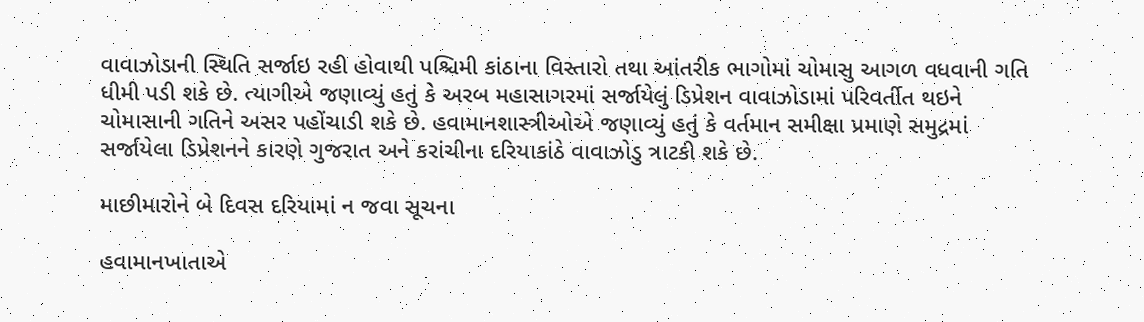વાવાઝોડાની સ્થિતિ સર્જાઇ રહી હોવાથી પશ્ચિમી કાંઠાના વિસ્તારો તથા આંતરીક ભાગોમાં ચોમાસુ આગળ વધવાની ગતિ ધીમી પડી શકે છે. ત્યાગીએ જણાવ્યું હતું કે અરબ મહાસાગરમાં સર્જાયેલું ડિપ્રેશન વાવાઝોડામાં પરિવર્તીત થઇને ચોમાસાની ગતિને અસર પહોંચાડી શકે છે. હવામાનશાસ્ત્રીઓએ જણાવ્યું હતું કે વર્તમાન સમીક્ષા પ્રમાણે સમુદ્રમાં સર્જાયેલા ડિપ્રેશનને કારણે ગુજરાત અને કરાંચીના દરિયાકાંઠે વાવાઝોડુ ત્રાટકી શકે છે.

માછીમારોને બે દિવસ દરિયામાં ન જવા સૂચના

હવામાનખાતાએ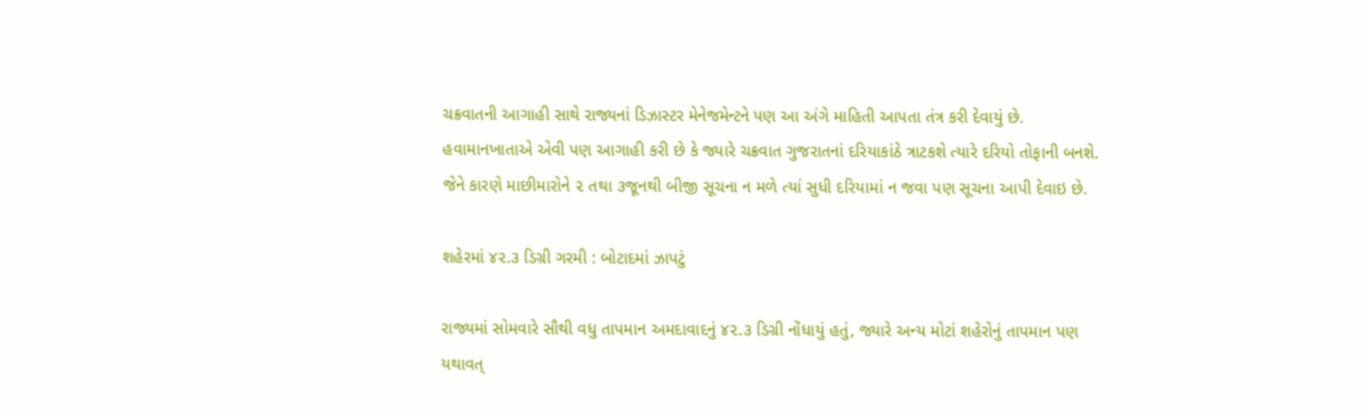ચક્રવાતની આગાહી સાથે રાજ્યનાં ડિઝાસ્ટર મેનેજમેન્ટને પણ આ અંગે માહિતી આપતા તંત્ર કરી દેવાયું છે. હવામાનખાતાએ એવી પણ આગાહી કરી છે કે જ્યારે ચક્રવાત ગુજરાતનાં દરિયાકાંઠે ત્રાટકશે ત્યારે દરિયો તોફાની બનશે. જેને કારણે માછીમારોને ૨ તથા ૩જૂનથી બીજી સૂચના ન મળે ત્યાં સુધી દરિયામાં ન જવા પણ સૂચના આપી દેવાઇ છે.

શહેરમાં ૪૨.૩ ડિગ્રી ગરમી : બોટાદમાં ઝાપટું

રાજ્યમાં સોમવારે સૌથી વધુ તાપમાન અમદાવાદનું ૪૨.૩ ડિગ્રી નોંધાયું હતું, જ્યારે અન્ય મોટાં શહેરોનું તાપમાન પણ યથાવત્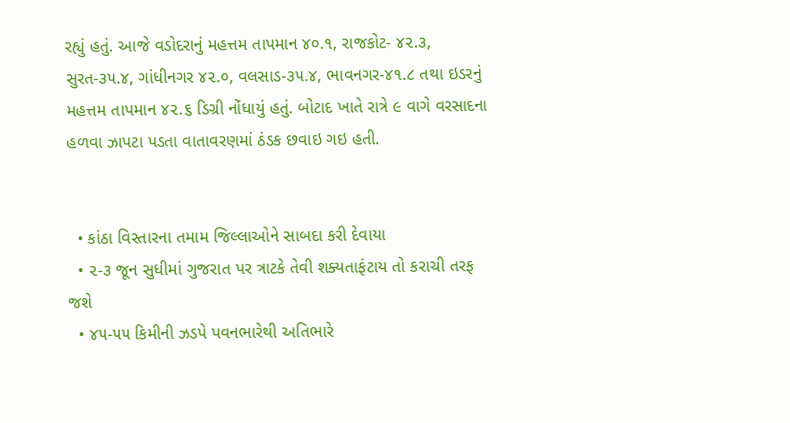રહ્યું હતું. આજે વડોદરાનું મહત્તમ તાપમાન ૪૦.૧, રાજકોટ- ૪૨.૩, સુરત-૩૫.૪, ગાંધીનગર ૪૨.૦, વલસાડ-૩૫.૪, ભાવનગર-૪૧.૮ તથા ઇડરનું મહત્તમ તાપમાન ૪૨.૬ ડિગ્રી નોંધાયું હતું. બોટાદ ખાતે રાત્રે ૯ વાગે વરસાદના હળવા ઝાપટા પડતા વાતાવરણમાં ઠંડક છવાઇ ગઇ હતી.


  • કાંઠા વિસ્તારના તમામ જિલ્લાઓને સાબદા કરી દેવાયા
  • ૨-૩ જૂન સુધીમાં ગુજરાત પર ત્રાટકે તેવી શક્યતાફંટાય તો કરાચી તરફ જશે
  • ૪૫-૫૫ કિમીની ઝડપે પવનભારેથી અતિભારે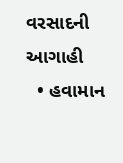વરસાદની આગાહી
  • હવામાન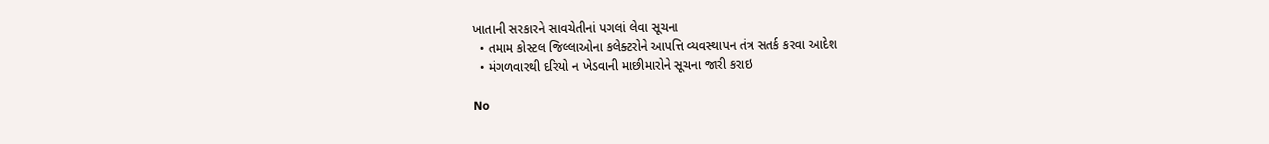ખાતાની સરકારને સાવચેતીનાં પગલાં લેવા સૂચના
  • તમામ કોસ્ટલ જિલ્લાઓના કલેક્ટરોને આપત્તિ વ્યવસ્થાપન તંત્ર સતર્ક કરવા આદેશ
  • મંગળવારથી દરિયો ન ખેડવાની માછીમારોને સૂચના જારી કરાઇ

No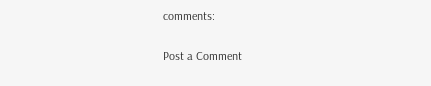comments:

Post a Comment